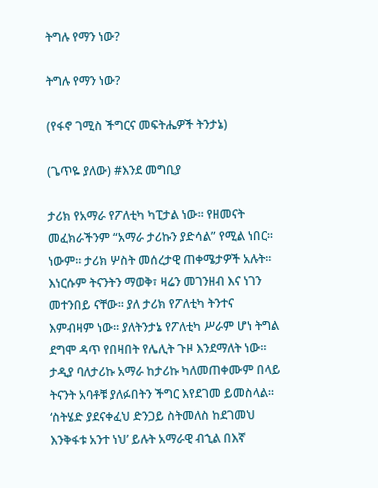ትግሉ የማን ነው?

ትግሉ የማን ነው?

(የፋኖ ገሚስ ችግርና መፍትሔዎች ትንታኔ)

(ጌጥዬ ያለው) #እንደ መግቢያ

ታሪክ የአማራ የፖለቲካ ካፒታል ነው። የዘመናት መፈክራችንም “አማራ ታሪኩን ያድሳል” የሚል ነበር። ነውም። ታሪክ ሦስት መሰረታዊ ጠቀሜታዎች አሉት። እነርሱም ትናንትን ማወቅ፣ ዛሬን መገንዘብ እና ነገን መተንበይ ናቸው። ያለ ታሪክ የፖለቲካ ትንተና እምብዛም ነው። ያለትንታኔ የፖለቲካ ሥራም ሆነ ትግል ደግሞ ዳጥ የበዛበት የሌሊት ጉዞ እንደማለት ነው። ታዲያ ባለታሪኩ አማራ ከታሪኩ ካለመጠቀሙም በላይ ትናንት አባቶቹ ያለፉበትን ችግር እየደገመ ይመስላል። ‘ስትሄድ ያደናቀፈህ ድንጋይ ስትመለስ ከደገመህ እንቅፋቱ አንተ ነህ’ ይሉት አማራዊ ብኂል በእኛ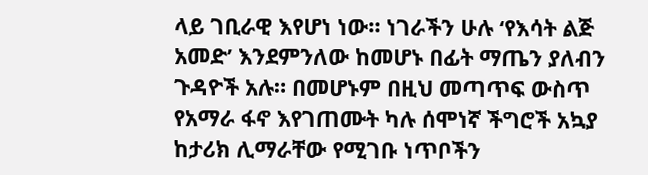ላይ ገቢራዊ እየሆነ ነው። ነገራችን ሁሉ ‘የእሳት ልጅ አመድ’ እንደምንለው ከመሆኑ በፊት ማጤን ያለብን ጉዳዮች አሉ። በመሆኑም በዚህ መጣጥፍ ውስጥ የአማራ ፋኖ እየገጠሙት ካሉ ሰሞነኛ ችግሮች አኳያ ከታሪክ ሊማራቸው የሚገቡ ነጥቦችን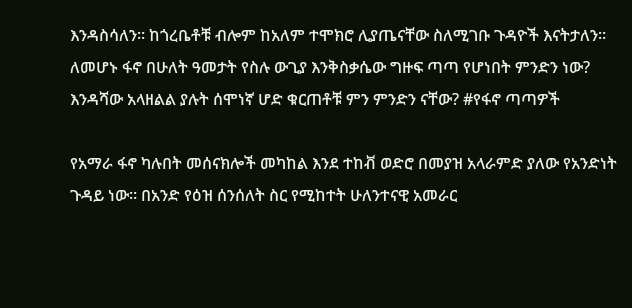እንዳስሳለን። ከጎረቤቶቹ ብሎም ከአለም ተሞክሮ ሊያጤናቸው ስለሚገቡ ጉዳዮች እናትታለን። ለመሆኑ ፋኖ በሁለት ዓመታት የስሉ ውጊያ እንቅስቃሴው ግዙፍ ጣጣ የሆነበት ምንድን ነው? እንዳሻው አላዘልል ያሉት ሰሞነኛ ሆድ ቁርጠቶቹ ምን ምንድን ናቸው? #የፋኖ ጣጣዎች

የአማራ ፋኖ ካሉበት መሰናክሎች መካከል እንደ ተከቭ ወድሮ በመያዝ አላራምድ ያለው የአንድነት ጉዳይ ነው። በአንድ የዕዝ ሰንሰለት ስር የሚከተት ሁለንተናዊ አመራር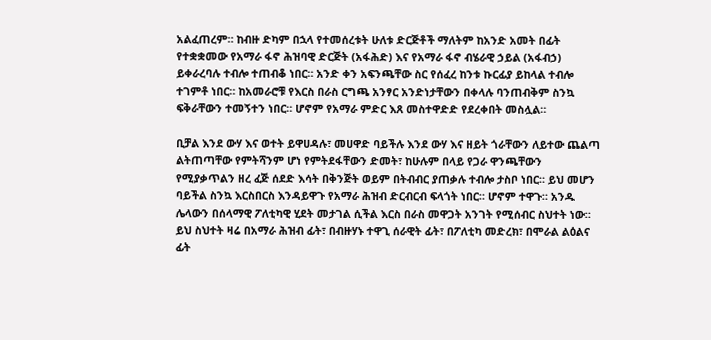አልፈጠረም። ከብዙ ድካም በኋላ የተመሰረቱት ሁለቱ ድርጅቶች ማለትም ከአንድ አመት በፊት የተቋቋመው የአማራ ፋኖ ሕዝባዊ ድርጅት (አፋሕድ) እና የአማራ ፋኖ ብሄራዊ ኃይል (አፋብኃ) ይቀራረባሉ ተብሎ ተጠብቆ ነበር። አንድ ቀን አፍንጫቸው ስር የሰፈረ ከንቱ ኩርፊያ ይከላል ተብሎ ተገምቶ ነበር። ከአመራሮቹ የእርስ በራስ ርግጫ አንፃር አንድነታቸውን በቀላሉ ባንጠብቅም ስንኳ ፍቅራቸውን ተመኝተን ነበር። ሆኖም የአማራ ምድር እጸ መስተዋድድ የደረቀበት መስሏል።

ቢቻል እንደ ውሃ እና ወተት ይዋሀዳሉ፣ መሀዋድ ባይችሉ እንደ ውሃ እና ዘይት ጎራቸውን ለይተው ጨልጣ ልትጠጣቸው የምትሻንም ሆነ የምትደፋቸውን ድመት፣ ከሁሉም በላይ የጋራ ዋንጫቸውን የሚያቃጥልን ዘረ ፈጅ ሰደድ እሳት በቅንጅት ወይም በትብብር ያጠቃሉ ተብሎ ታስቦ ነበር። ይህ መሆን ባይችል ስንኳ እርስበርስ እንዳይዋጉ የአማራ ሕዝብ ድርብርብ ፍላጎት ነበር። ሆኖም ተዋጉ። አንዱ ሌላውን በሰላማዊ ፖለቲካዊ ሂደት መታገል ሲችል እርስ በራስ መዋጋት አንገት የሚሰብር ስህተት ነው። ይህ ስህተት ዛሬ በአማራ ሕዝብ ፊት፣ በብዙሃኑ ተዋጊ ሰራዊት ፊት፣ በፖለቲካ መድረክ፣ በሞራል ልዕልና ፊት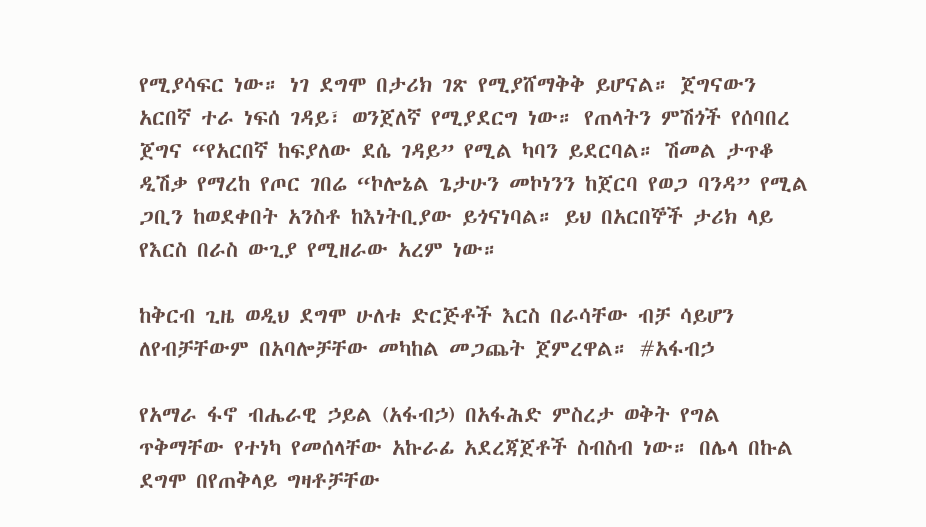የሚያሳፍር ነው። ነገ ደግሞ በታሪክ ገጽ የሚያሸማቅቅ ይሆናል። ጀግናውን አርበኛ ተራ ነፍሰ ገዳይ፣ ወንጀለኛ የሚያደርግ ነው። የጠላትን ምሽጎች የሰባበረ ጀግና “የአርበኛ ከፍያለው ደሴ ገዳይ” የሚል ካባን ይደርባል። ሽመል ታጥቆ ዲሽቃ የማረከ የጦር ገበሬ “ኮሎኔል ጌታሁን መኮነንን ከጀርባ የወጋ ባንዳ” የሚል ጋቢን ከወደቀበት አንስቶ ከእነትቢያው ይጎናነባል። ይህ በአርበኞች ታሪክ ላይ የእርስ በራስ ውጊያ የሚዘራው አረም ነው።

ከቅርብ ጊዜ ወዲህ ደግሞ ሁለቱ ድርጅቶች እርስ በራሳቸው ብቻ ሳይሆን ለየብቻቸውም በአባሎቻቸው መካከል መጋጨት ጀምረዋል። #አፋብኃ

የአማራ ፋኖ ብሔራዊ ኃይል (አፋብኃ) በአፋሕድ ምስረታ ወቅት የግል ጥቅማቸው የተነካ የመሰላቸው አኩራፊ አደረጃጀቶች ስብስብ ነው። በሌላ በኩል ደግሞ በየጠቅላይ ግዛቶቻቸው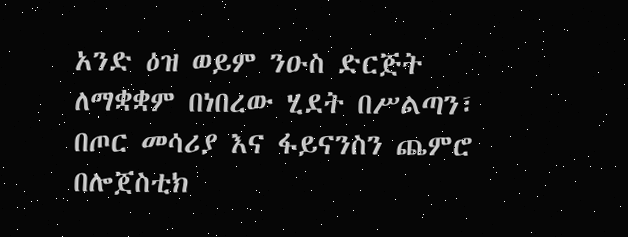አንድ ዕዝ ወይም ንዑስ ድርጅት ለማቋቋም በነበረው ሂደት በሥልጣን፣ በጦር መሳሪያ እና ፋይናንስን ጨምሮ በሎጀስቲክ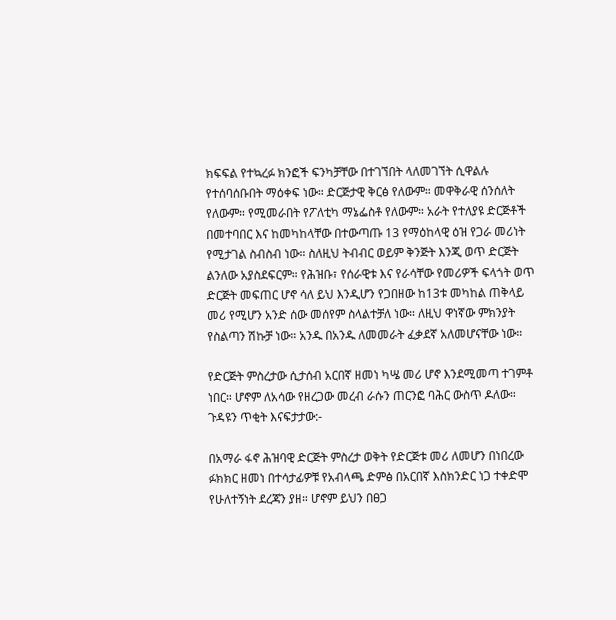ክፍፍል የተኳረፉ ክንፎች ፍንካቻቸው በተገኘበት ላለመገኘት ሲዋልሉ የተሰባሰቡበት ማዕቀፍ ነው። ድርጅታዊ ቅርፅ የለውም። መዋቅራዊ ሰንሰለት የለውም። የሚመራበት የፖለቲካ ማኔፌስቶ የለውም። አራት የተለያዩ ድርጅቶች በመተባበር እና ከመካከላቸው በተውጣጡ 13 የማዕከላዊ ዕዝ የጋራ መሪነት የሚታገል ስብስብ ነው። ስለዚህ ትብብር ወይም ቅንጅት እንጂ ወጥ ድርጅት ልንለው አያስደፍርም። የሕዝቡ፣ የሰራዊቱ እና የራሳቸው የመሪዎች ፍላጎት ወጥ ድርጅት መፍጠር ሆኖ ሳለ ይህ እንዲሆን የጋበዘው ከ13ቱ መካከል ጠቅላይ መሪ የሚሆን አንድ ሰው መሰየም ስላልተቻለ ነው። ለዚህ ዋነኛው ምክንያት የስልጣን ሽኩቻ ነው። አንዱ በአንዱ ለመመራት ፈቃደኛ አለመሆናቸው ነው።

የድርጅት ምስረታው ሲታሰብ አርበኛ ዘመነ ካሤ መሪ ሆኖ እንደሚመጣ ተገምቶ ነበር። ሆኖም ለአሳው የዘረጋው መረብ ራሱን ጠርንፎ ባሕር ውስጥ ዶለው። ጉዳዩን ጥቂት እናፍታታው:-

በአማራ ፋኖ ሕዝባዊ ድርጅት ምስረታ ወቅት የድርጅቱ መሪ ለመሆን በነበረው ፉክክር ዘመነ በተሳታፊዎቹ የአብላጫ ድምፅ በአርበኛ እስክንድር ነጋ ተቀድሞ የሁለተኝነት ደረጃን ያዘ። ሆኖም ይህን በፀጋ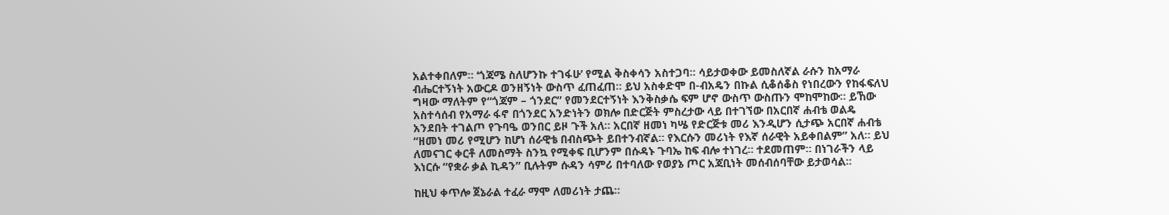አልተቀበለም። ‘ጎጃሜ ስለሆንኩ ተገፋሁ’ የሚል ቅስቀሳን አስተጋባ። ሳይታወቀው ይመስለኛል ራሱን ከአማራ ብሔርተኝነት አውርዶ ወንዘኝነት ውስጥ ፈጠፈጠ። ይህ አስቀድሞ በ-ብአዴን በኩል ሲቆሰቆስ የነበረውን የከፋፍለህ ግዛው ማለትም የ“ጎጃም – ጎንደር” የመንደርተኝነት እንቅስቃሴ ፍም ሆኖ ውስጥ ውስጡን ሞከሞከው። ይኸው አስተሳሰብ የአማራ ፋኖ በጎንደር አንድነትን ወክሎ በድርጅት ምስረታው ላይ በተገኘው በአርበኛ ሐብቴ ወልዴ አንደበት ተገልጦ የጉባዔ ወንበር ይዞ ጉች አለ። አርበኛ ዘመነ ካሤ የድርጅቱ መሪ እንዲሆን ሲታጭ አርበኛ ሐብቴ “ዘመነ መሪ የሚሆን ከሆነ ሰራዊቴ በብስጭት ይበተንብኛል። የእርሱን መሪነት የእኛ ሰራዊት አይቀበልም” አለ። ይህ ለመናገር ቀርቶ ለመስማት ስንኳ የሚቀፍ ቢሆንም በሱዳኑ ጉባኤ ከፍ ብሎ ተነገረ። ተደመጠም። በነገራችን ላይ እነርሱ “የቋራ ቃል ኪዳን” ቢሉትም ሱዳን ሳምሪ በተባለው የወያኔ ጦር አጃቢነት መሰብሰባቸው ይታወሳል።

ከዚህ ቀጥሎ ጀኔራል ተፈራ ማሞ ለመሪነት ታጨ።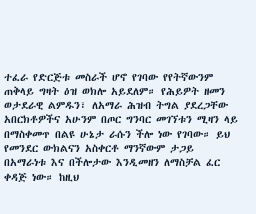ተፈራ የድርጅቱ መስራች ሆኖ የገባው የየትኛውንም ጠቅላይ ግዛት ዕዝ ወክሎ አይደለም። የሕይዎት ዘመን ወታደራዊ ልምዱን፣ ለአማራ ሕዝብ ትግል ያደረጋቸው አበርክቶዎችና አሁንም በጦር ግንባር መገኘቱን ሚዛን ላይ በማስቀመጥ በልዩ ሁኔታ ራሱን ችሎ ነው የገባው። ይህ የመንደር ውክልናን አስቀርቶ ማንኛውም ታጋይ በአማራነቱ እና በችሎታው እንዲመዘን ለማስቻል ፈር ቀዳጅ ነው። ከዚህ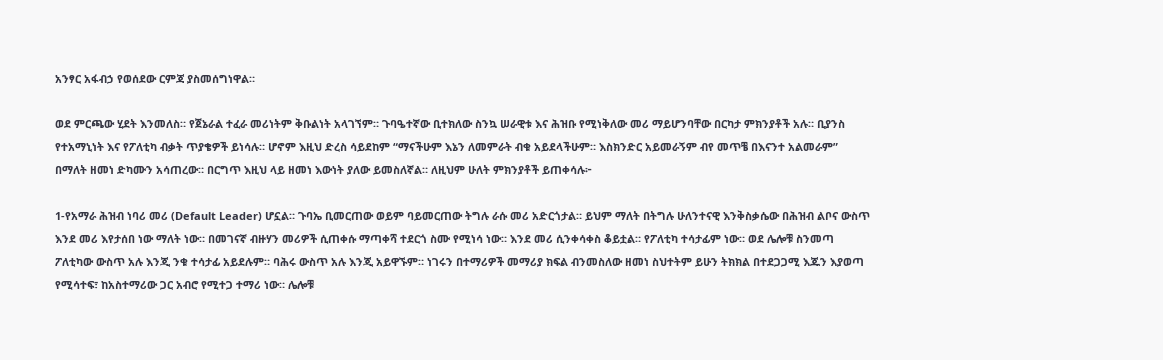አንፃር አፋብኃ የወሰደው ርምጃ ያስመሰግነዋል።

ወደ ምርጫው ሂደት እንመለስ። የጀኔራል ተፈራ መሪነትም ቅቡልነት አላገኘም። ጉባዔተኛው ቢተክለው ስንኳ ሠራዊቱ እና ሕዝቡ የሚነቅለው መሪ ማይሆንባቸው በርካታ ምክንያቶች አሉ። ቢያንስ የተአማኒነት እና የፖለቲካ ብቃት ጥያቄዎች ይነሳሉ። ሆኖም እዚህ ድረስ ሳይደከም “ማናችሁም እኔን ለመምራት ብቁ አይደላችሁም። እስክንድር አይመራኝም ብየ መጥቼ በእናንተ አልመራም” በማለት ዘመነ ድካሙን አሳጠረው። በርግጥ እዚህ ላይ ዘመነ እውነት ያለው ይመስለኛል። ለዚህም ሁለት ምክንያቶች ይጠቀሳሉ፦

1-የአማራ ሕዝብ ነባሪ መሪ (Default Leader) ሆኗል። ጉባኤ ቢመርጠው ወይም ባይመርጠው ትግሉ ራሱ መሪ አድርጎታል። ይህም ማለት በትግሉ ሁለንተናዊ እንቅስቃሴው በሕዝብ ልቦና ውስጥ እንደ መሪ እየታሰበ ነው ማለት ነው። በመገናኛ ብዙሃን መሪዎች ሲጠቀሱ ማጣቀሻ ተደርጎ ስሙ የሚነሳ ነው። እንደ መሪ ሲንቀሳቀስ ቆይቷል። የፖለቲካ ተሳታፊም ነው። ወደ ሌሎቹ ስንመጣ ፖለቲካው ውስጥ አሉ እንጂ ንቁ ተሳታፊ አይደሉም። ባሕሩ ውስጥ አሉ እንጂ አይዋኙም። ነገሩን በተማሪዎች መማሪያ ክፍል ብንመስለው ዘመነ ስህተትም ይሁን ትክክል በተደጋጋሚ እጁን እያወጣ የሚሳተፍ፣ ከአስተማሪው ጋር አብሮ የሚተጋ ተማሪ ነው። ሌሎቹ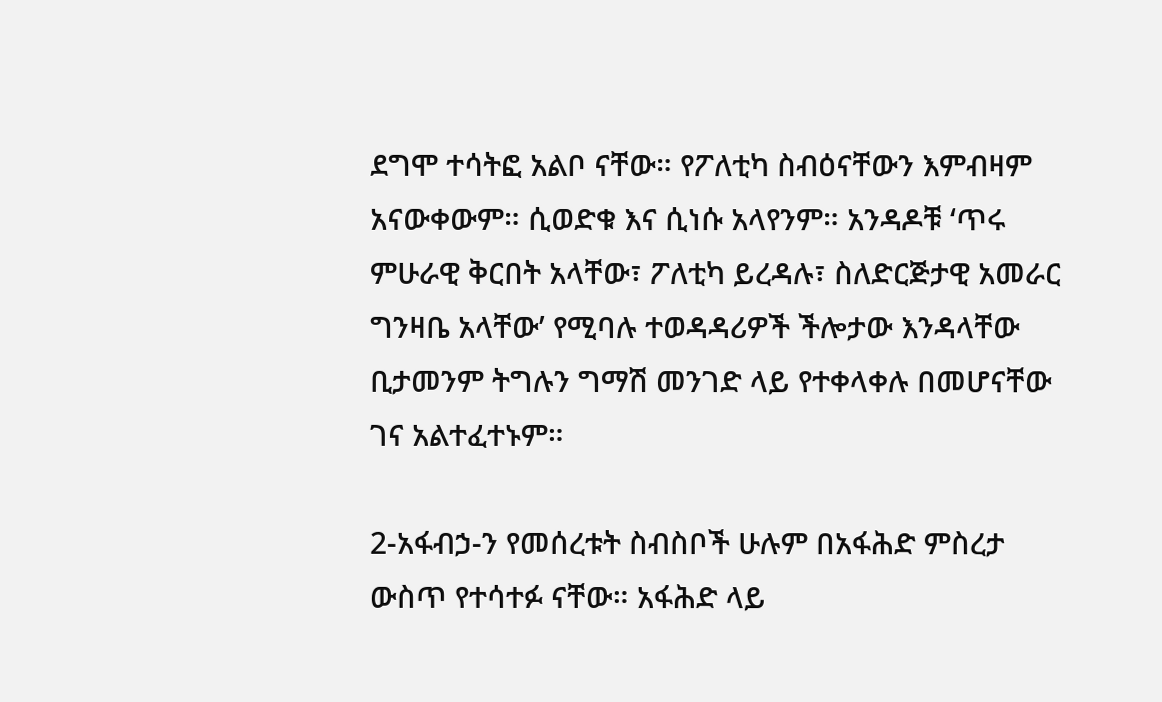ደግሞ ተሳትፎ አልቦ ናቸው። የፖለቲካ ስብዕናቸውን እምብዛም አናውቀውም። ሲወድቁ እና ሲነሱ አላየንም። አንዳዶቹ ‘ጥሩ ምሁራዊ ቅርበት አላቸው፣ ፖለቲካ ይረዳሉ፣ ስለድርጅታዊ አመራር ግንዛቤ አላቸው’ የሚባሉ ተወዳዳሪዎች ችሎታው እንዳላቸው ቢታመንም ትግሉን ግማሽ መንገድ ላይ የተቀላቀሉ በመሆናቸው ገና አልተፈተኑም።

2-አፋብኃ-ን የመሰረቱት ስብስቦች ሁሉም በአፋሕድ ምስረታ ውስጥ የተሳተፉ ናቸው። አፋሕድ ላይ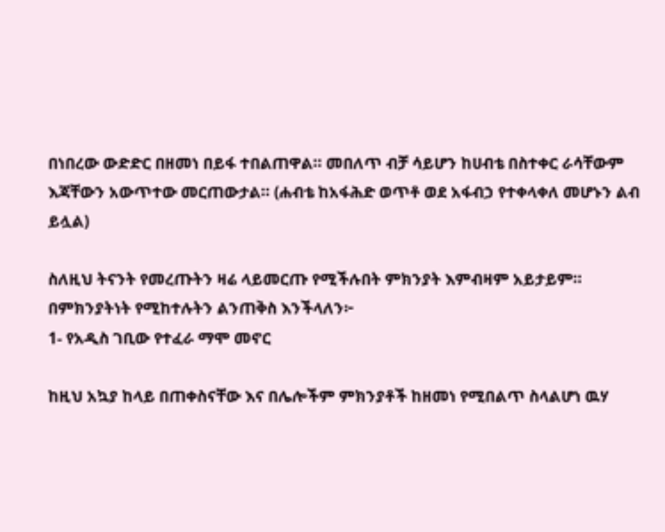በነበረው ውድድር በዘመነ በይፋ ተበልጠዋል። መበለጥ ብቻ ሳይሆን ከሀብቴ በስተቀር ራሳቸውም እጃቸውን አውጥተው መርጠውታል። (ሐብቴ ከአፋሕድ ወጥቶ ወደ አፋብኃ የተቀላቀለ መሆኑን ልብ ይሏል)

ስለዚህ ትናንት የመረጡትን ዛሬ ላይመርጡ የሚችሉበት ምክንያት እምብዛም አይታይም። በምክንያትነት የሚከተሉትን ልንጠቅስ እንችላለን፦
1- የአዲስ ገቢው የተፈራ ማሞ መኖር

ከዚህ አኳያ ከላይ በጠቀስናቸው እና በሌሎችም ምክንያቶች ከዘመነ የሚበልጥ ስላልሆነ ዉሃ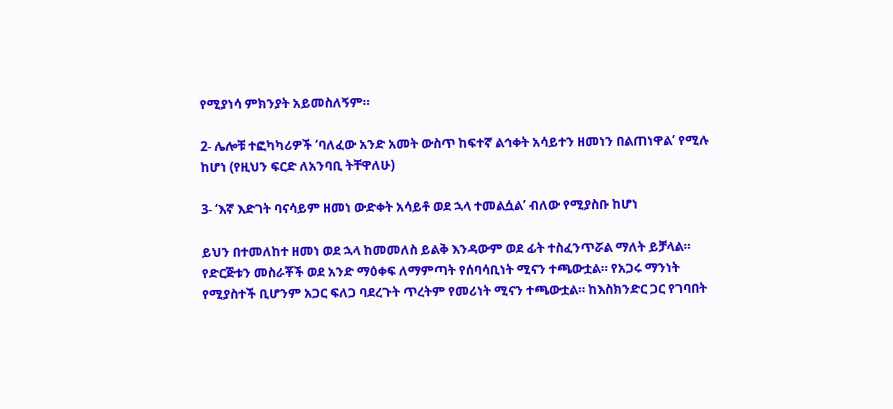የሚያነሳ ምክንያት አይመስለኝም።

2- ሌሎቹ ተፎካካሪዎች ‘ባለፈው አንድ አመት ውስጥ ከፍተኛ ልኅቀት አሳይተን ዘመነን በልጠነዋል’ የሚሉ ከሆነ (የዚህን ፍርድ ለአንባቢ ትቸዋለሁ)

3- ‘እኛ እድገት ባናሳይም ዘመነ ውድቀት አሳይቶ ወደ ኋላ ተመልሷል’ ብለው የሚያስቡ ከሆነ

ይህን በተመለከተ ዘመነ ወደ ኋላ ከመመለስ ይልቅ እንዳውም ወደ ፊት ተስፈንጥሯል ማለት ይቻላል። የድርጅቱን መስራቾች ወደ አንድ ማዕቀፍ ለማምጣት የሰባሳቢነት ሚናን ተጫውቷል። የአጋሩ ማንነት የሚያስተች ቢሆንም አጋር ፍለጋ ባደረጉት ጥረትም የመሪነት ሚናን ተጫውቷል። ከእስክንድር ጋር የገባበት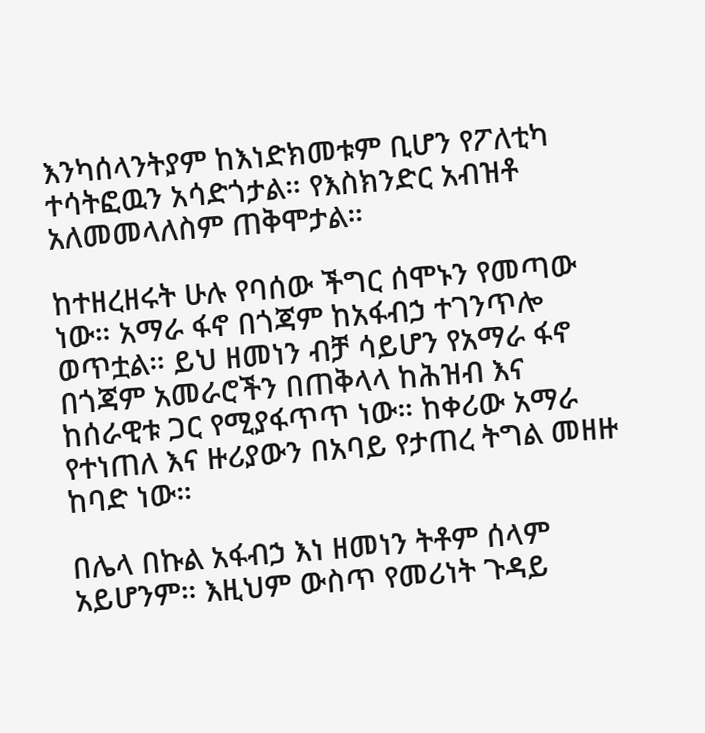እንካሰላንትያም ከእነድክመቱም ቢሆን የፖለቲካ ተሳትፎዉን አሳድጎታል። የእስክንድር አብዝቶ አለመመላለስም ጠቅሞታል።

ከተዘረዘሩት ሁሉ የባሰው ችግር ሰሞኑን የመጣው ነው። አማራ ፋኖ በጎጃም ከአፋብኃ ተገንጥሎ ወጥቷል። ይህ ዘመነን ብቻ ሳይሆን የአማራ ፋኖ በጎጃም አመራሮችን በጠቅላላ ከሕዝብ እና ከሰራዊቱ ጋር የሚያፋጥጥ ነው። ከቀሪው አማራ የተነጠለ እና ዙሪያውን በአባይ የታጠረ ትግል መዘዙ ከባድ ነው።

በሌላ በኩል አፋብኃ እነ ዘመነን ትቶም ሰላም አይሆንም። እዚህም ውስጥ የመሪነት ጉዳይ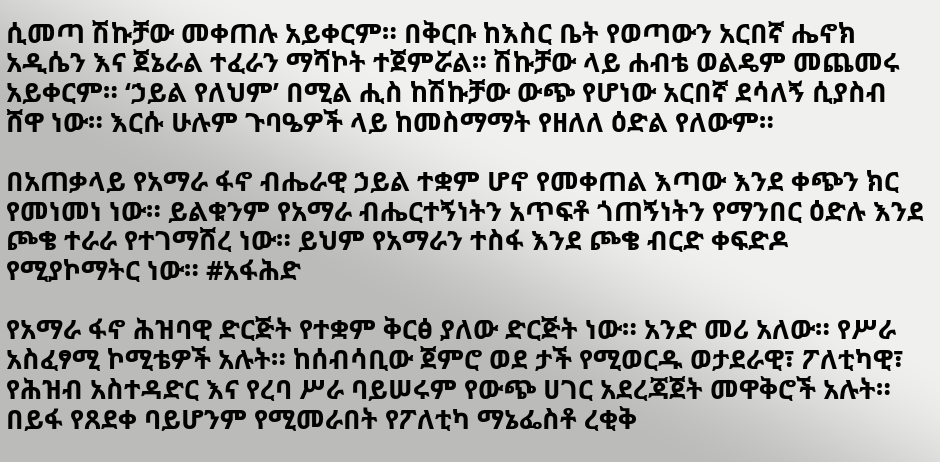ሲመጣ ሽኩቻው መቀጠሉ አይቀርም። በቅርቡ ከእስር ቤት የወጣውን አርበኛ ሔኖክ አዲሴን እና ጀኔራል ተፈራን ማሻኮት ተጀምሯል። ሽኩቻው ላይ ሐብቴ ወልዴም መጨመሩ አይቀርም። ‘ኃይል የለህም’ በሚል ሒስ ከሽኩቻው ውጭ የሆነው አርበኛ ደሳለኝ ሲያስብ ሸዋ ነው። እርሱ ሁሉም ጉባዔዎች ላይ ከመስማማት የዘለለ ዕድል የለውም።

በአጠቃላይ የአማራ ፋኖ ብሔራዊ ኃይል ተቋም ሆኖ የመቀጠል እጣው እንደ ቀጭን ክር የመነመነ ነው። ይልቁንም የአማራ ብሔርተኝነትን አጥፍቶ ጎጠኝነትን የማንበር ዕድሉ እንደ ጮቄ ተራራ የተገማሸረ ነው። ይህም የአማራን ተስፋ እንደ ጮቄ ብርድ ቀፍድዶ የሚያኮማትር ነው። #አፋሕድ

የአማራ ፋኖ ሕዝባዊ ድርጅት የተቋም ቅርፅ ያለው ድርጅት ነው። አንድ መሪ አለው። የሥራ አስፈፃሚ ኮሚቴዎች አሉት። ከሰብሳቢው ጀምሮ ወደ ታች የሚወርዱ ወታደራዊ፣ ፖለቲካዊ፣ የሕዝብ አስተዳድር እና የረባ ሥራ ባይሠሩም የውጭ ሀገር አደረጃጀት መዋቅሮች አሉት። በይፋ የጸደቀ ባይሆንም የሚመራበት የፖለቲካ ማኔፌስቶ ረቂቅ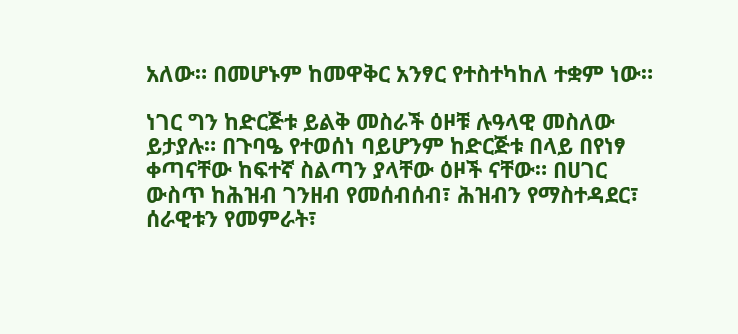አለው። በመሆኑም ከመዋቅር አንፃር የተስተካከለ ተቋም ነው።

ነገር ግን ከድርጅቱ ይልቅ መስራች ዕዞቹ ሉዓላዊ መስለው ይታያሉ። በጉባዔ የተወሰነ ባይሆንም ከድርጅቱ በላይ በየነፃ ቀጣናቸው ከፍተኛ ስልጣን ያላቸው ዕዞች ናቸው። በሀገር ውስጥ ከሕዝብ ገንዘብ የመሰብሰብ፣ ሕዝብን የማስተዳደር፣ ሰራዊቱን የመምራት፣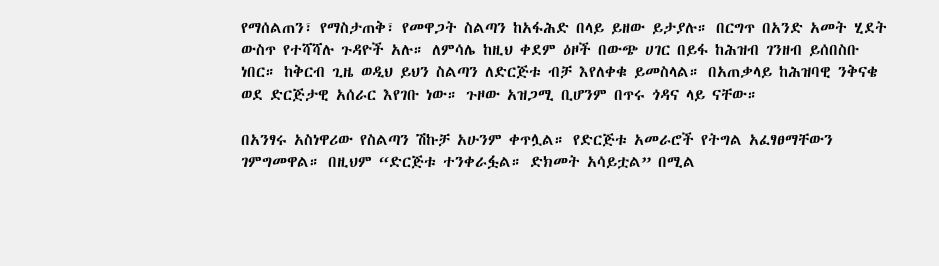የማሰልጠን፣ የማስታጠቅ፣ የመዋጋት ስልጣን ከአፋሕድ በላይ ይዘው ይታያሉ። በርግጥ በአንድ አመት ሂደት ውስጥ የተሻሻሉ ጉዳዮች አሉ። ለምሳሌ ከዚህ ቀደም ዕዞች በውጭ ሀገር በይፋ ከሕዝብ ገንዘብ ይሰበስቡ ነበር። ከቅርብ ጊዜ ወዲህ ይህን ስልጣን ለድርጅቱ ብቻ እየለቀቁ ይመስላል። በአጠቃላይ ከሕዝባዊ ንቅናቄ ወደ ድርጅታዊ አሰራር እየገቡ ነው። ጉዞው አዝጋሚ ቢሆንም በጥሩ ጎዳና ላይ ናቸው።

በአንፃሩ አስነዋሪው የስልጣን ሽኩቻ አሁንም ቀጥሏል። የድርጅቱ አመራሮች የትግል አፈፃፀማቸውን ገምግመዋል። በዚህም “ድርጅቱ ተንቀራፏል። ድክመት አሳይቷል” በሚል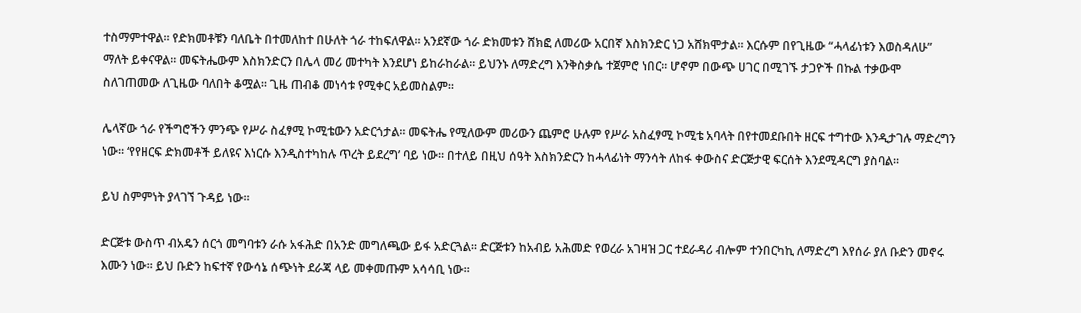ተስማምተዋል። የድክመቶቹን ባለቤት በተመለከተ በሁለት ጎራ ተከፍለዋል። አንደኛው ጎራ ድክመቱን ሸክፎ ለመሪው አርበኛ እስክንድር ነጋ አሸክሞታል። እርሱም በየጊዜው “ሓላፊነቱን እወስዳለሁ” ማለት ይቀናዋል። መፍትሔውም እስክንድርን በሌላ መሪ መተካት እንደሆነ ይከራከራል። ይህንኑ ለማድረግ እንቅስቃሴ ተጀምሮ ነበር። ሆኖም በውጭ ሀገር በሚገኙ ታጋዮች በኩል ተቃውሞ ስለገጠመው ለጊዜው ባለበት ቆሟል። ጊዜ ጠብቆ መነሳቱ የሚቀር አይመስልም።

ሌላኛው ጎራ የችግሮችን ምንጭ የሥራ ስፈፃሚ ኮሚቴውን አድርጎታል። መፍትሔ የሚለውም መሪውን ጨምሮ ሁሉም የሥራ አስፈፃሚ ኮሚቴ አባላት በየተመደቡበት ዘርፍ ተግተው እንዲታገሉ ማድረግን ነው። ‘የየዘርፍ ድክመቶች ይለዩና እነርሱ እንዲስተካከሉ ጥረት ይደረግ’ ባይ ነው። በተለይ በዚህ ሰዓት እስክንድርን ከሓላፊነት ማንሳት ለከፋ ቀውስና ድርጅታዊ ፍርሰት እንደሚዳርግ ያስባል።

ይህ ስምምነት ያላገኘ ጉዳይ ነው።

ድርጅቱ ውስጥ ብአዴን ሰርጎ መግባቱን ራሱ አፋሕድ በአንድ መግለጫው ይፋ አድርጓል። ድርጅቱን ከአብይ አሕመድ የወረራ አገዛዝ ጋር ተደራዳሪ ብሎም ተንበርካኪ ለማድረግ እየሰራ ያለ ቡድን መኖሩ እሙን ነው። ይህ ቡድን ከፍተኛ የውሳኔ ሰጭነት ደራጃ ላይ መቀመጡም አሳሳቢ ነው።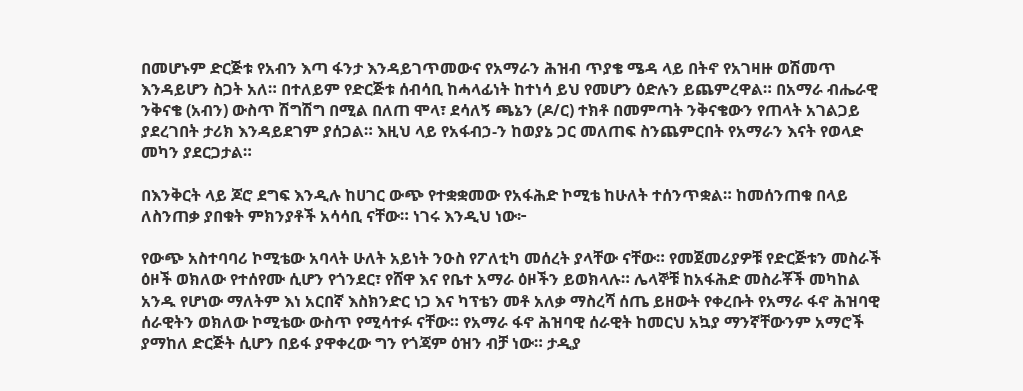በመሆኑም ድርጅቱ የአብን እጣ ፋንታ እንዳይገጥመውና የአማራን ሕዝብ ጥያቄ ሜዳ ላይ በትኖ የአገዛዙ ወሽመጥ እንዳይሆን ስጋት አለ። በተለይም የድርጅቱ ሰብሳቢ ከሓላፊነት ከተነሳ ይህ የመሆን ዕድሉን ይጨምረዋል። በአማራ ብሔራዊ ንቅናቄ (አብን) ውስጥ ሽግሽግ በሚል በለጠ ሞላ፣ ደሳለኝ ጫኔን (ዶ/ር) ተክቶ በመምጣት ንቅናቄውን የጠላት አገልጋይ ያደረገበት ታሪክ እንዳይደገም ያሰጋል። እዚህ ላይ የአፋብኃ-ን ከወያኔ ጋር መለጠፍ ስንጨምርበት የአማራን እናት የወላድ መካን ያደርጋታል።

በእንቅርት ላይ ጆሮ ደግፍ እንዲሉ ከሀገር ውጭ የተቋቋመው የአፋሕድ ኮሚቴ ከሁለት ተሰንጥቋል። ከመሰንጠቁ በላይ ለስንጠቃ ያበቁት ምክንያቶች አሳሳቢ ናቸው። ነገሩ እንዲህ ነው፦

የውጭ አስተባባሪ ኮሚቴው አባላት ሁለት አይነት ንዑስ የፖለቲካ መሰረት ያላቸው ናቸው። የመጀመሪያዎቹ የድርጅቱን መስራች ዕዞች ወክለው የተሰየሙ ሲሆን የጎንደር፣ የሸዋ እና የቤተ አማራ ዕዞችን ይወክላሉ። ሌላኞቹ ከአፋሕድ መስራቾች መካከል አንዱ የሆነው ማለትም እነ አርበኛ እስክንድር ነጋ እና ካፕቴን መቶ አለቃ ማስረሻ ሰጤ ይዘውት የቀረቡት የአማራ ፋኖ ሕዝባዊ ሰራዊትን ወክለው ኮሚቴው ውስጥ የሚሳተፉ ናቸው። የአማራ ፋኖ ሕዝባዊ ሰራዊት ከመርህ አኳያ ማንኛቸውንም አማሮች ያማከለ ድርጅት ሲሆን በይፋ ያዋቀረው ግን የጎጃም ዕዝን ብቻ ነው። ታዲያ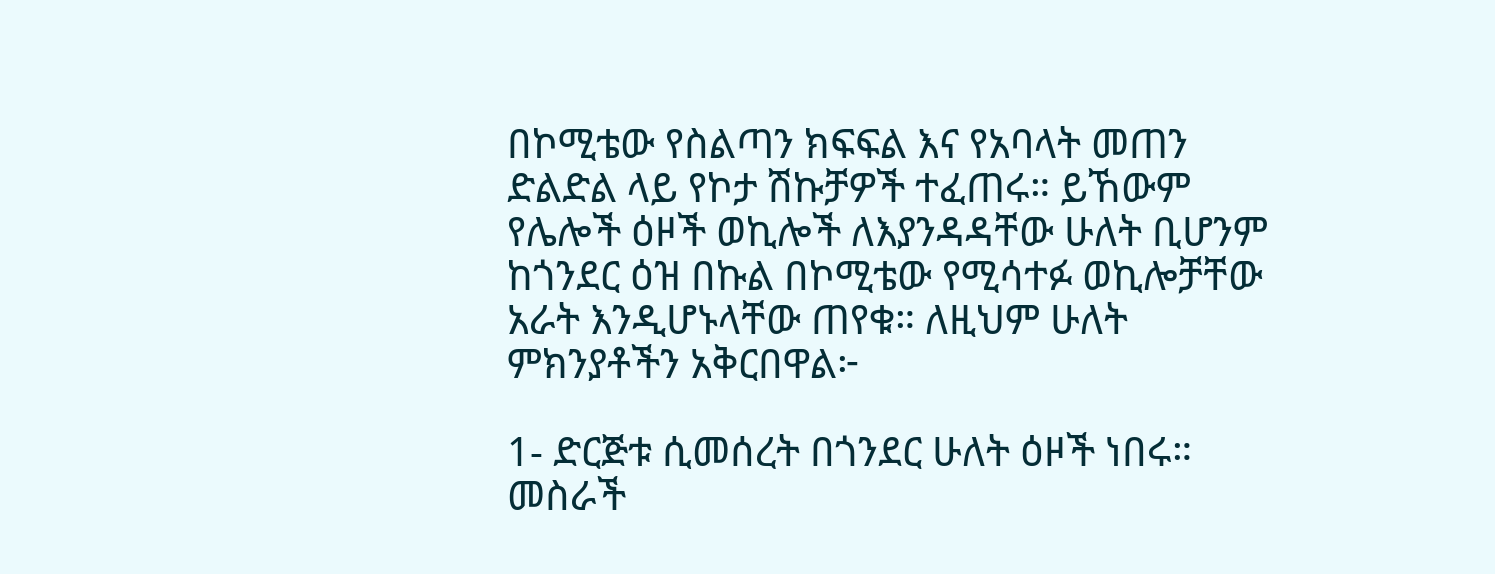በኮሚቴው የስልጣን ክፍፍል እና የአባላት መጠን ድልድል ላይ የኮታ ሽኩቻዎች ተፈጠሩ። ይኸውም የሌሎች ዕዞች ወኪሎች ለእያንዳዳቸው ሁለት ቢሆንም ከጎንደር ዕዝ በኩል በኮሚቴው የሚሳተፉ ወኪሎቻቸው አራት እንዲሆኑላቸው ጠየቁ። ለዚህም ሁለት ምክንያቶችን አቅርበዋል፦

1- ድርጅቱ ሲመሰረት በጎንደር ሁለት ዕዞች ነበሩ። መስራች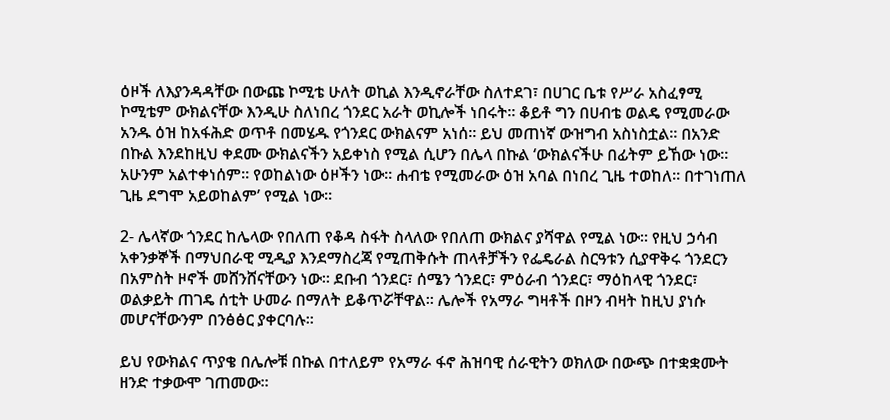ዕዞች ለእያንዳዳቸው በውጩ ኮሚቴ ሁለት ወኪል እንዲኖራቸው ስለተደገ፣ በሀገር ቤቱ የሥራ አስፈፃሚ ኮሚቴም ውክልናቸው እንዲሁ ስለነበረ ጎንደር አራት ወኪሎች ነበሩት። ቆይቶ ግን በሀብቴ ወልዴ የሚመራው አንዱ ዕዝ ከአፋሕድ ወጥቶ በመሄዱ የጎንደር ውክልናም አነሰ። ይህ መጠነኛ ውዝግብ አስነስቷል። በአንድ በኩል እንደከዚህ ቀደሙ ውክልናችን አይቀነስ የሚል ሲሆን በሌላ በኩል ‘ውክልናችሁ በፊትም ይኸው ነው። አሁንም አልተቀነሰም። የወከልነው ዕዞችን ነው። ሐብቴ የሚመራው ዕዝ አባል በነበረ ጊዜ ተወከለ። በተገነጠለ ጊዜ ደግሞ አይወከልም’ የሚል ነው።

2- ሌላኛው ጎንደር ከሌላው የበለጠ የቆዳ ስፋት ስላለው የበለጠ ውክልና ያሻዋል የሚል ነው። የዚህ ኃሳብ አቀንቃኞች በማህበራዊ ሚዲያ እንደማስረጃ የሚጠቅሱት ጠላቶቻችን የፌዴራል ስርዓቱን ሲያዋቅሩ ጎንደርን በአምስት ዞኖች መሸንሸናቸውን ነው። ደቡብ ጎንደር፣ ሰሜን ጎንደር፣ ምዕራብ ጎንደር፣ ማዕከላዊ ጎንደር፣ ወልቃይት ጠገዴ ሰቲት ሁመራ በማለት ይቆጥሯቸዋል። ሌሎች የአማራ ግዛቶች በዞን ብዛት ከዚህ ያነሱ መሆናቸውንም በንፅፅር ያቀርባሉ።

ይህ የውክልና ጥያቄ በሌሎቹ በኩል በተለይም የአማራ ፋኖ ሕዝባዊ ሰራዊትን ወክለው በውጭ በተቋቋሙት ዘንድ ተቃውሞ ገጠመው።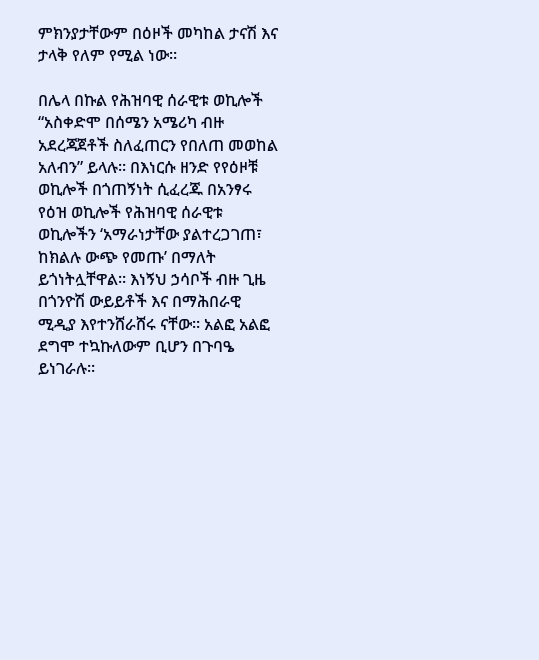ምክንያታቸውም በዕዞች መካከል ታናሽ እና ታላቅ የለም የሚል ነው።

በሌላ በኩል የሕዝባዊ ሰራዊቱ ወኪሎች “አስቀድሞ በሰሜን አሜሪካ ብዙ አደረጃጀቶች ስለፈጠርን የበለጠ መወከል አለብን” ይላሉ። በእነርሱ ዘንድ የየዕዞቹ ወኪሎች በጎጠኝነት ሲፈረጁ በአንፃሩ የዕዝ ወኪሎች የሕዝባዊ ሰራዊቱ ወኪሎችን ‘አማራነታቸው ያልተረጋገጠ፣ ከክልሉ ውጭ የመጡ’ በማለት ይጎነትሏቸዋል። እነኝህ ኃሳቦች ብዙ ጊዜ በጎንዮሽ ውይይቶች እና በማሕበራዊ ሚዲያ እየተንሸራሸሩ ናቸው። አልፎ አልፎ ደግሞ ተኳኩለውም ቢሆን በጉባዔ ይነገራሉ።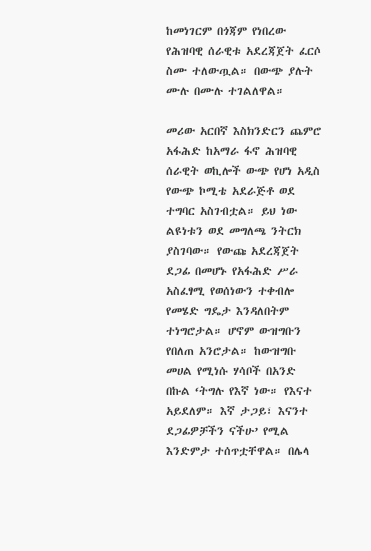ከመነገርም በጎጃም የነበረው የሕዝባዊ ሰራዊቱ አደረጃጀት ፈርሶ ስሙ ተለውጧል። በውጭ ያሉት ሙሉ በሙሉ ተገልለዋል።

መሪው አርበኛ እስክንድርን ጨምሮ አፋሕድ ከአማራ ፋኖ ሕዝባዊ ሰራዊት ወኪሎች ውጭ የሆነ አዲስ የውጭ ኮሚቴ አደራጅቶ ወደ ተግባር አስገብቷል። ይህ ነው ልዩነቱን ወደ መግለጫ ንትርክ ያስገባው። የውጩ አደረጃጀት ደጋፊ በመሆኑ የአፋሕድ ሥራ አስፈፃሚ የወሰነውን ተቀብሎ የመሄድ ግዴታ እንዳለበትም ተነግሮታል። ሆኖም ውዝግቡን የበለጠ አንሮታል። ከውዝግቡ መሀል የሚነሱ ሃሳቦች በአንድ በኩል ‘ትግሉ የእኛ ነው። የእናተ አይደለም። እኛ ታጋይ፣ እናንተ ደጋፊዎቻችን ናችሁ’ የሚል እንድምታ ተሰጥቷቸዋል። በሌላ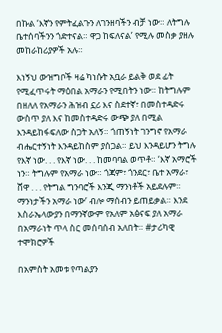በኩል ‘እኛን የምትፈልጉን ለገንዘባችን ብቻ ነው። ለትግሉ ቤተሰባችንን ጎድተናል። ዋጋ ከፍለናል’ የሚሉ መስቃ ያዘሉ መከራከሪያዎች አሉ።

እነኝህ ውዝግቦች ዛሬ ካነሱት አቧራ ይልቅ ወደ ፊት የሚፈጥሩት ማዕበል አማራን የሚበትን ነው። ከትግሉም በዘለለ የአማራን ሕዝብ ኗሪ እና ስደተኛ፣ በመስተዳድሩ ውስጥ ያለ እና ከመስተዳድሩ ውጭ ያለ በሚል እንዳይከፋፍለው ስጋት አለኝ። ጎጠኝነት ገንግኖ የአማራ ብሔርተኝነት እንዳይከስም ያሰጋል። ይህ እንዳይሆን ትግሉ የእኛ ነው. . . የእኛ ነው. . . ከመባባል ወጥቶ። ‘እኛ አማሮች ነን። ትግሉም የአማራ ነው። ጎጃም፣ ጎንደር፣ ቤተ አማራ፣ ሸዋ . . . የትግል ግንባሮች እንጂ ማንነቶች አይደሉም። ማንነታችን አማራ ነው’ ብሎ ማሰብን ይጠይቃል። እንደ እስራኤላውያን በማንኛውም የአለም አፅናፍ ያለ አማራ በአማራነት ጥላ ስር መሰባሰብ አለበት። #ታሪካዊ ተሞክሮዎች

በአምስት አመቱ የጣልያን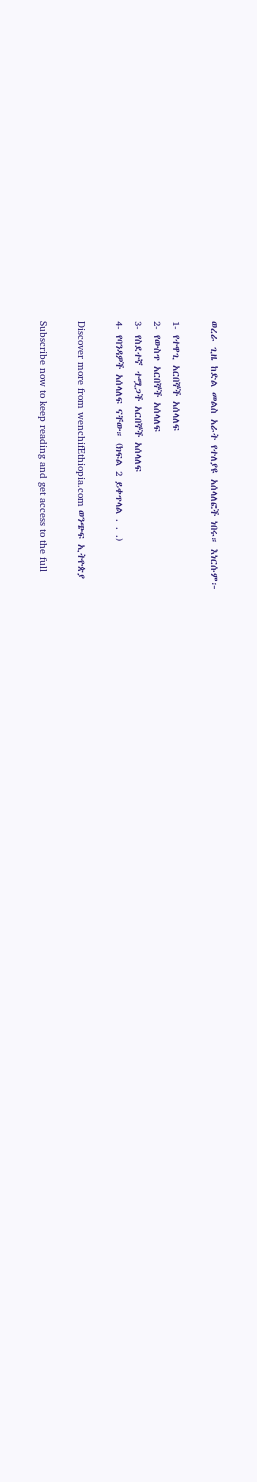ወረራ ጊዜ ከድል መልስ አራት የተለያዩ አሰላለፎች ነበሩ። እነርሱም፦

1- የተዋጊ አርበኞች አሰላለፍ
2- የውስጥ አርበኞች አሰላለፍ
3- የስደተኛ ተሟጋች አርበኞች አሰላለፍ
4- የባንዳዎች አሰላለፍ ናቸው። (ክፍል 2 ይቀጥላል . . .)

Discover more from wenchifEthiopia.com ወንጭፍ ኢትዮጵያ

Subscribe now to keep reading and get access to the full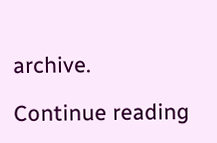archive.

Continue reading